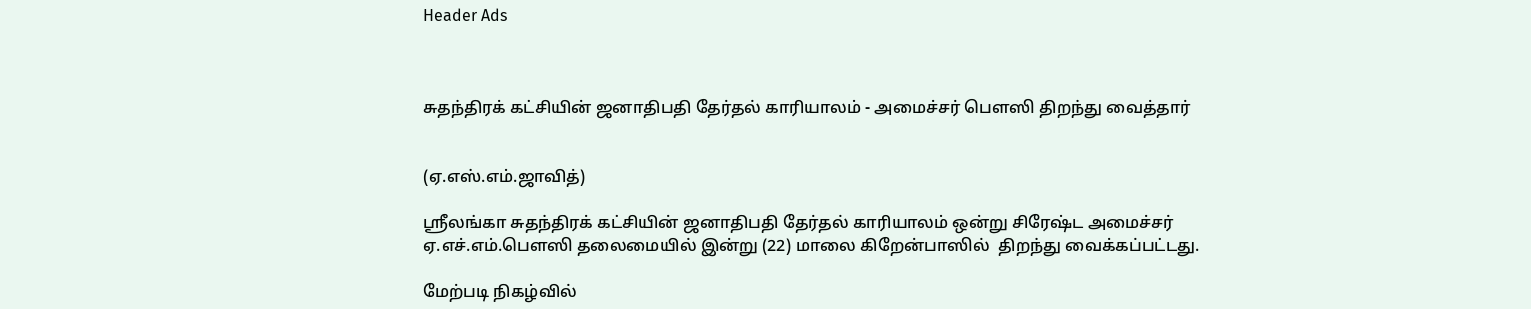Header Ads



சுதந்திரக் கட்சியின் ஜனாதிபதி தேர்தல் காரியாலம் - அமைச்சர் பௌஸி திறந்து வைத்தார்


(ஏ.எஸ்.எம்.ஜாவித்)

ஸ்ரீலங்கா சுதந்திரக் கட்சியின் ஜனாதிபதி தேர்தல் காரியாலம் ஒன்று சிரேஷ்ட அமைச்சர் ஏ.எச்.எம்.பௌஸி தலைமையில் இன்று (22) மாலை கிறேன்பாஸில்  திறந்து வைக்கப்பட்டது.

மேற்படி நிகழ்வில்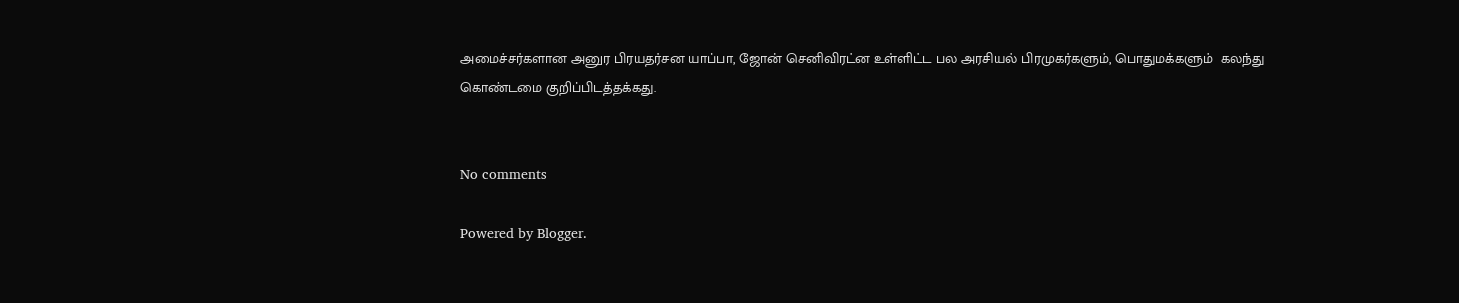அமைச்சர்களான அனுர பிரயதர்சன யாப்பா, ஜோன் செனிவிரட்ன உள்ளிட்ட பல அரசியல் பிரமுகர்களும், பொதுமக்களும்  கலந்து கொண்டமை குறிப்பிடத்தக்கது.


No comments

Powered by Blogger.